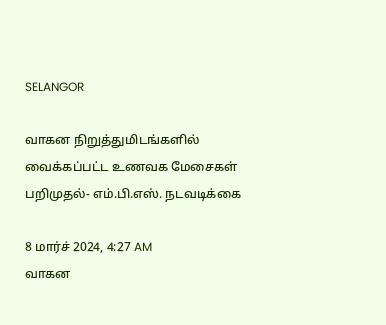SELANGOR

வாகன நிறுத்துமிடங்களில் வைக்கப்பட்ட உணவக மேசைகள் பறிமுதல்- எம்.பி.எஸ். நடவடிக்கை

8 மார்ச் 2024, 4:27 AM
வாகன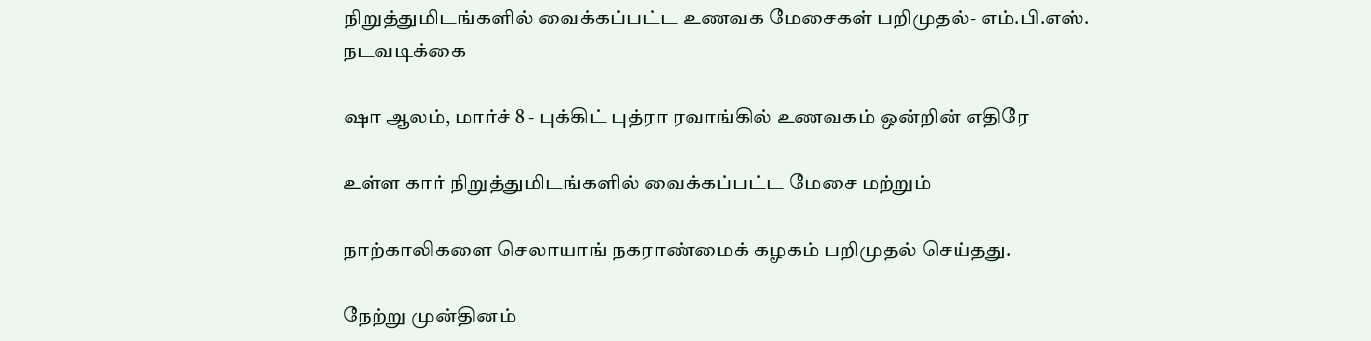நிறுத்துமிடங்களில் வைக்கப்பட்ட உணவக மேசைகள் பறிமுதல்- எம்.பி.எஸ். நடவடிக்கை

ஷா ஆலம், மார்ச் 8 - புக்கிட் புத்ரா ரவாங்கில் உணவகம் ஒன்றின் எதிரே

உள்ள கார் நிறுத்துமிடங்களில் வைக்கப்பட்ட மேசை மற்றும்

நாற்காலிகளை செலாயாங் நகராண்மைக் கழகம் பறிமுதல் செய்தது.

நேற்று முன்தினம்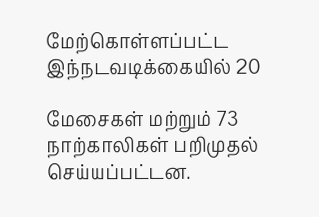மேற்கொள்ளப்பட்ட இந்நடவடிக்கையில் 20

மேசைகள் மற்றும் 73 நாற்காலிகள் பறிமுதல் செய்யப்பட்டன.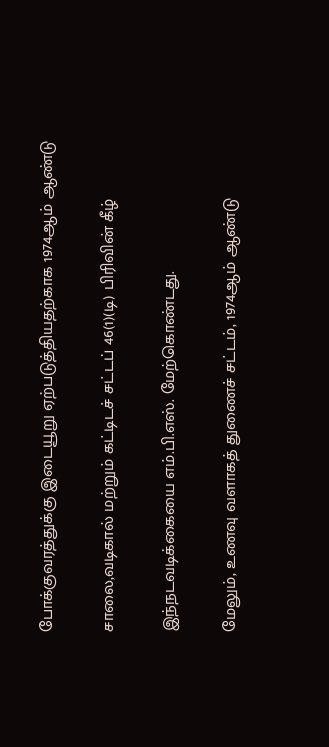போக்குவரத்துக்கு இடையூறு ஏற்படுத்தியதற்காக 1974ஆம் ஆண்டு

சாலை,வடிகால் மற்றும் கட்டிடச் சட்டப் 46(1)(டி) பிரிவின் கீழ்

இந்நடவடிக்கையை எம்.பி.எஸ். மேற்கொண்டது.

மேலும், உணவு வளாகத் துணைச் சட்டம், 1974ஆம் ஆண்டு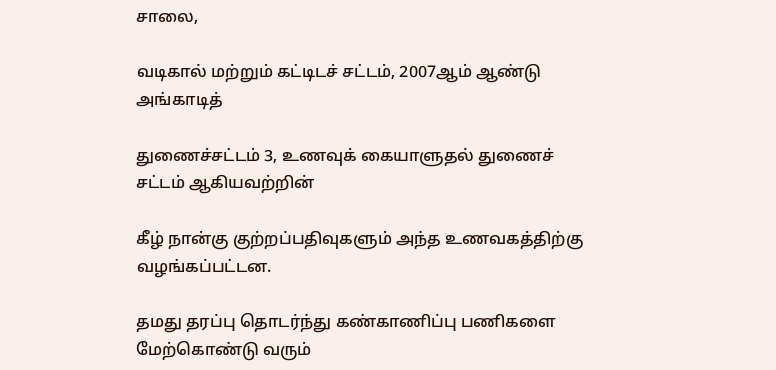சாலை,

வடிகால் மற்றும் கட்டிடச் சட்டம், 2007ஆம் ஆண்டு அங்காடித்

துணைச்சட்டம் 3, உணவுக் கையாளுதல் துணைச் சட்டம் ஆகியவற்றின்

கீழ் நான்கு குற்றப்பதிவுகளும் அந்த உணவகத்திற்கு வழங்கப்பட்டன.

தமது தரப்பு தொடர்ந்து கண்காணிப்பு பணிகளை மேற்கொண்டு வரும்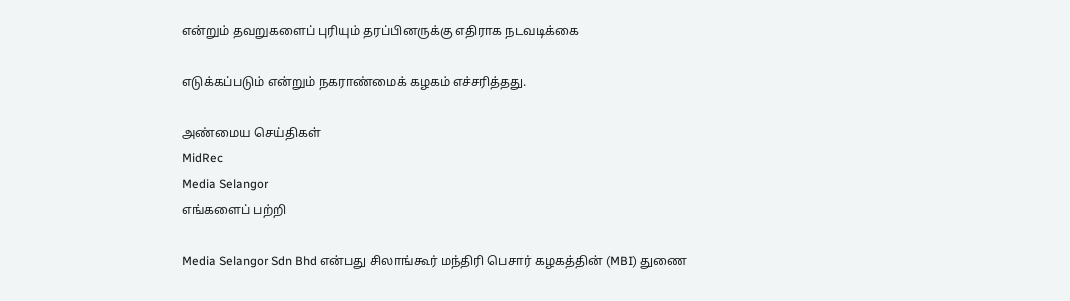என்றும் தவறுகளைப் புரியும் தரப்பினருக்கு எதிராக நடவடிக்கை

எடுக்கப்படும் என்றும் நகராண்மைக் கழகம் எச்சரித்தது.

அண்மைய செய்திகள்
MidRec
Media Selangor
எங்களைப் பற்றி

Media Selangor Sdn Bhd என்பது சிலாங்கூர் மந்திரி பெசார் கழகத்தின் (MBI) துணை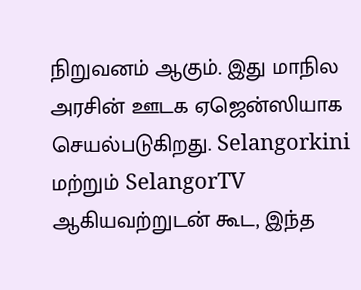நிறுவனம் ஆகும். இது மாநில அரசின் ஊடக ஏஜென்ஸியாக செயல்படுகிறது. Selangorkini மற்றும் SelangorTV ஆகியவற்றுடன் கூட, இந்த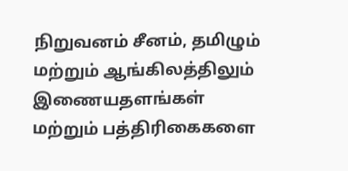நிறுவனம் சீனம், தமிழும் மற்றும் ஆங்கிலத்திலும் இணையதளங்கள் மற்றும் பத்திரிகைகளை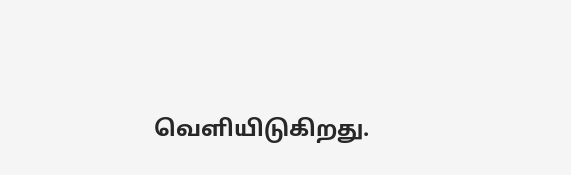வெளியிடுகிறது.